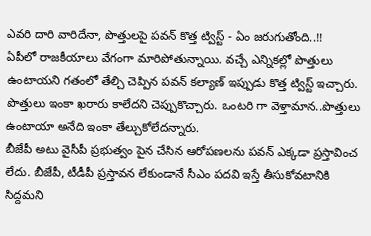ఎవరి దారి వారిదేనా, పొత్తులపై పవన్ కొత్త ట్విస్ట్ - ఏం జరుగుతోంది..!!
ఏపీలో రాజకీయాలు వేగంగా మారిపోతున్నాయి. వచ్చే ఎన్నికల్లో పొత్తులు ఉంటాయని గతంలో తేల్చి చెప్పిన పవన్ కల్యాణ్ ఇప్పుడు కొత్త ట్విస్ట్ ఇచ్చారు. పొత్తులు ఇంకా ఖరారు కాలేదని చెప్పుకొచ్చారు. ఒంటరి గా వెళ్తామాన..పొత్తులు ఉంటాయా అనేది ఇంకా తేల్చుకోలేదన్నారు.
బీజేపీ అటు వైసీపీ ప్రభుత్వం పైన చేసిన ఆరోపణలను పవన్ ఎక్కడా ప్రస్తావించ లేదు. బీజేపీ, టీడీపీ ప్రస్తావన లేకుండానే సీఎం పదవి ఇస్తే తీసుకోవటానికి సిద్దమని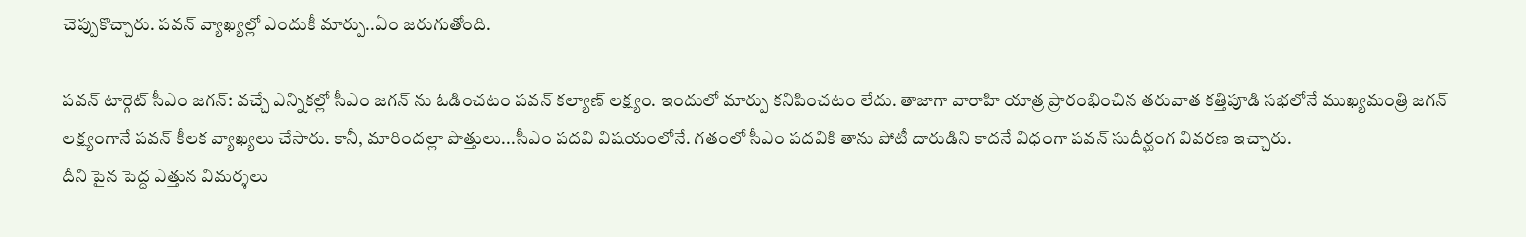చెప్పుకొచ్చారు. పవన్ వ్యాఖ్యల్లో ఎందుకీ మార్పు..ఏం జరుగుతోంది.

పవన్ టార్గెట్ సీఎం జగన్: వచ్చే ఎన్నికల్లో సీఎం జగన్ ను ఓడించటం పవన్ కల్యాణ్ లక్ష్యం. ఇందులో మార్పు కనిపించటం లేదు. తాజాగా వారాహి యాత్ర ప్రారంభించిన తరువాత కత్తిపూడి సభలోనే ముఖ్యమంత్రి జగన్ లక్ష్యంగానే పవన్ కీలక వ్యాఖ్యలు చేసారు. కానీ, మారిందల్లా పొత్తులు...సీఎం పదవి విషయంలోనే. గతంలో సీఎం పదవికి తాను పోటీ దారుడిని కాదనే విధంగా పవన్ సుదీర్ఘంగ వివరణ ఇచ్చారు.
దీని పైన పెద్ద ఎత్తున విమర్శలు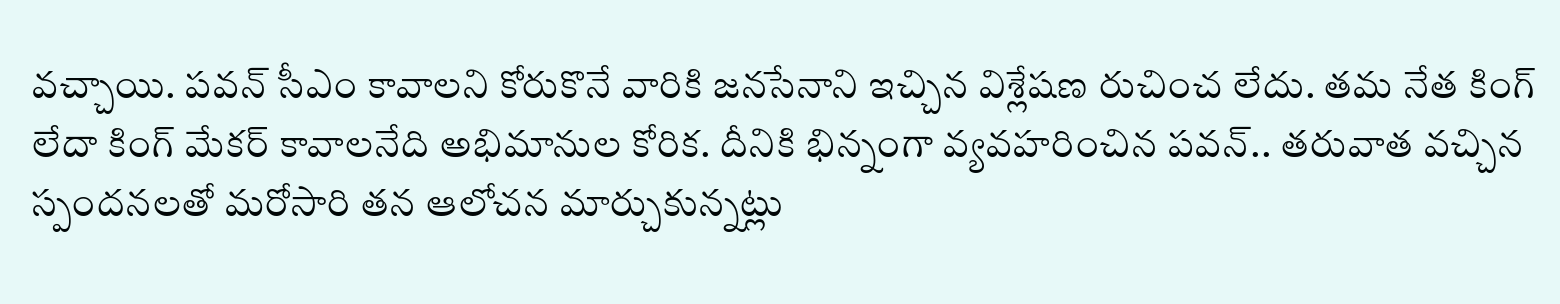వచ్చాయి. పవన్ సీఎం కావాలని కోరుకొనే వారికి జనసేనాని ఇచ్చిన విశ్లేషణ రుచించ లేదు. తమ నేత కింగ్ లేదా కింగ్ మేకర్ కావాలనేది అభిమానుల కోరిక. దీనికి భిన్నంగా వ్యవహరించిన పవన్.. తరువాత వచ్చిన స్పందనలతో మరోసారి తన ఆలోచన మార్చుకున్నట్లు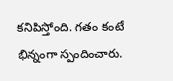కనిపిస్తోంది. గతం కంటే భిన్నంగా స్పందించారు.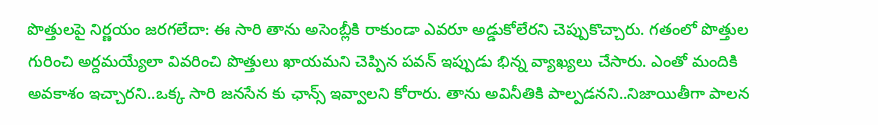పొత్తులపై నిర్ణయం జరగలేదా: ఈ సారి తాను అసెంబ్లీకి రాకుండా ఎవరూ అడ్డుకోలేరని చెప్పుకొచ్చారు. గతంలో పొత్తుల గురించి అర్దమయ్యేలా వివరించి పొత్తులు ఖాయమని చెప్పిన పవన్ ఇప్పుడు భిన్న వ్యాఖ్యలు చేసారు. ఎంతో మందికి అవకాశం ఇచ్చారని..ఒక్క సారి జనసేన కు ఛాన్స్ ఇవ్వాలని కోరారు. తాను అవినీతికి పాల్పడనని..నిజాయితీగా పాలన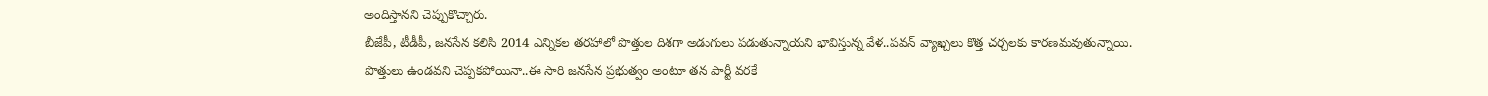అందిస్తానని చెప్పుకొచ్చారు.
బీజేపీ, టీడీపీ, జనసేన కలిసి 2014 ఎన్నికల తరహాలో పొత్తుల దిశగా అడుగులు పడుతున్నాయని భావిస్తున్న వేళ..పవన్ వ్యాఖ్చలు కొత్త చర్చలకు కారణమవుతున్నాయి. పొత్తులు ఉండవని చెప్పకపోయినా..ఈ సారి జనసేన ప్రభుత్వం అంటూ తన పార్టీ వరకే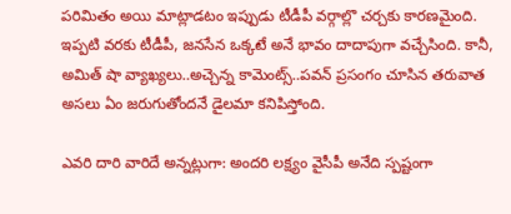పరిమితం అయి మాట్లాడటం ఇప్పుడు టీడీపీ వర్గాల్లొ చర్చకు కారణమైంది. ఇప్పటి వరకు టీడీపీ, జనసేన ఒక్కటే అనే భావం దాదాపుగా వచ్చేసింది. కానీ, అమిత్ షా వ్యాఖ్యలు..అచ్చెన్న కామెంట్స్..పవన్ ప్రసంగం చూసిన తరువాత అసలు ఏం జరుగుతోందనే డైలమా కనిపిస్తోంది.

ఎవరి దారి వారిదే అన్నట్లుగా: అందరి లక్ష్యం వైసీపీ అనేది స్పష్టంగా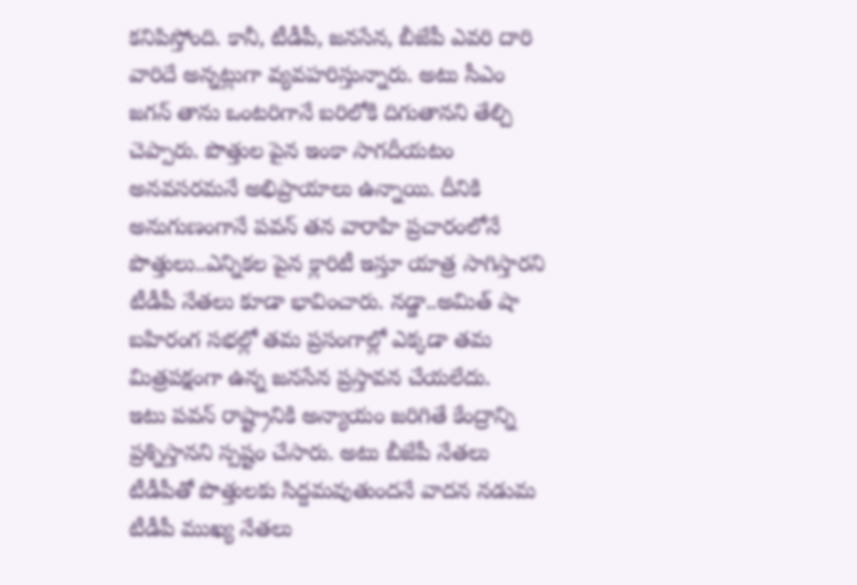కనిపిస్తోంది. కానీ, టీడీపీ, జనసేన, బీజేపీ ఎవరి దారి వారిదే అన్నట్లుగా వ్యవహరిస్తున్నారు. అటు సీఎం జగన్ తాను ఒంటరిగానే బరిలోకి దిగుతానని తేల్చి చెప్పారు. పొత్తుల పైన ఇంకా సాగదీయటం అనవసరమనే అభిప్రాయాలు ఉన్నాయి. దీనికి అనుగుణంగానే పవన్ తన వారాహి ప్రచారంలోనే పొత్తులు..ఎన్నికల పైన క్లారిటీ ఇస్తూ యాత్ర సాగిస్తారని టీడీపీ నేతలు కూడా భావించారు. నడ్డా..అమిత్ షా బహిరంగ సభల్లో తమ ప్రసంగాల్లో ఎక్కడా తమ మిత్రపక్షంగా ఉన్న జనసేన ప్రస్తావన చేయలేదు.
ఇటు పవన్ రాష్ట్రానికి అన్యాయం జరిగితే కేంద్రాన్ని ప్రశ్నిస్తానని స్పష్టం చేసారు. అటు బీజేపీ నేతలు టీడీపీతో పొత్తులకు సిద్దమవుతుందనే వాదన నడుమ టీడీపీ ముఖ్య నేతలు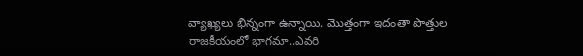వ్యాఖ్యలు భిన్నంగా ఉన్నాయి. మొత్తంగా ఇదంతా పొత్తుల రాజకీయంలో భాగమా..ఎవరి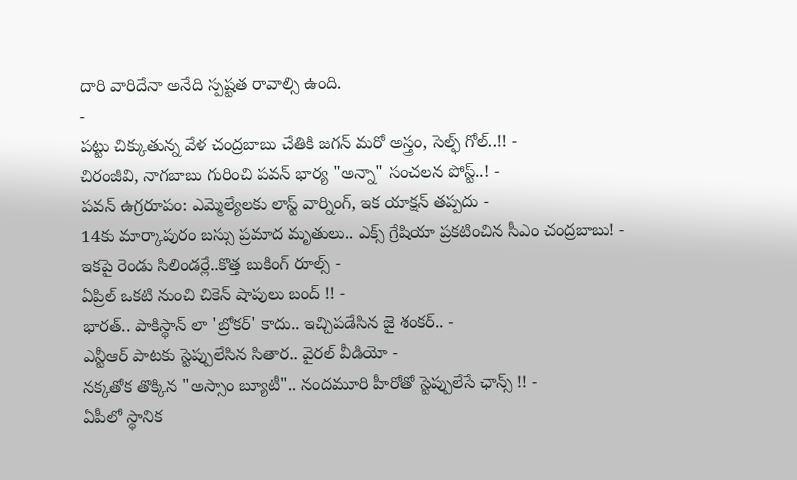దారి వారిదేనా అనేది స్పష్టత రావాల్సి ఉంది.
-
పట్టు చిక్కుతున్న వేళ చంద్రబాబు చేతికి జగన్ మరో అస్త్రం, సెల్ఫ్ గోల్..!! -
చిరంజీవి, నాగబాబు గురించి పవన్ భార్య "అన్నా" సంచలన పోస్ట్..! -
పవన్ ఉగ్రరూపం: ఎమ్మెల్యేలకు లాస్ట్ వార్నింగ్, ఇక యాక్షన్ తప్పదు -
14కు మార్కాపురం బస్సు ప్రమాద మృతులు.. ఎక్స్ గ్రేషియా ప్రకటించిన సీఎం చంద్రబాబు! -
ఇకపై రెండు సిలిండర్లే..కొత్త బుకింగ్ రూల్స్ -
ఏప్రిల్ ఒకటి నుంచి చికెన్ షాపులు బంద్ !! -
భారత్.. పాకిస్థాన్ లా 'బ్రోకర్' కాదు.. ఇచ్చిపడేసిన జై శంకర్.. -
ఎన్టీఆర్ పాటకు స్టెప్పులేసిన సితార.. వైరల్ వీడియో -
నక్కతోక తొక్కిన "అస్సాం బ్యూటీ".. నందమూరి హీరోతో స్టెప్పులేసే ఛాన్స్ !! -
ఏపీలో స్థానిక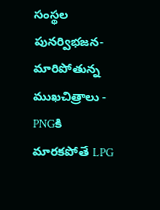సంస్థల పునర్విభజన- మారిపోతున్న ముఖచిత్రాలు -
PNGకి మారకపోతే LPG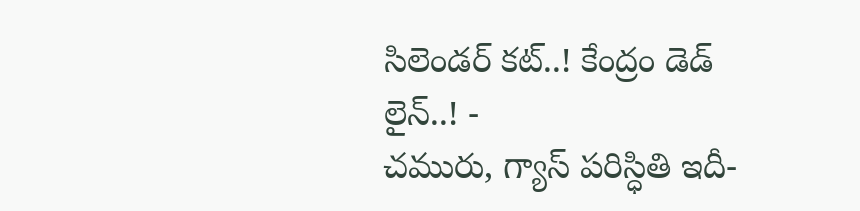సిలెండర్ కట్..! కేంద్రం డెడ్ లైన్..! -
చమురు, గ్యాస్ పరిస్ధితి ఇదీ-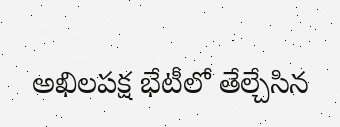అఖిలపక్ష భేటీలో తేల్చేసిన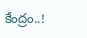కేంద్రం..!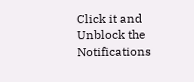Click it and Unblock the Notifications